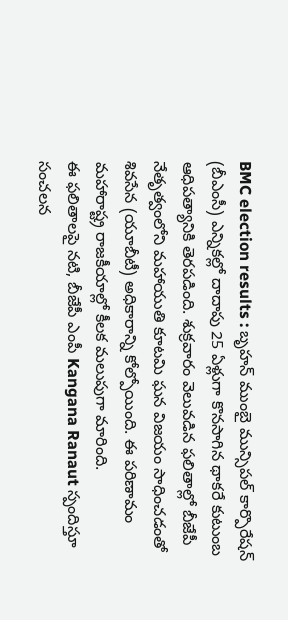BMC election results : బృహన్ ముంబై మున్సిపల్ కార్పొరేషన్ (బీఎంసీ) ఎన్నికల్లో దాదాపు 25 ఏళ్లుగా కొనసాగిన థాకరే కుటుంబ ఆధిపత్యానికి తెరపడింది. శుక్రవారం వెలువడిన ఫలితాల్లో బీజేపీ నేతృత్వంలోని మహాయుతి కూటమి ఘన విజయం సాధించడంతో శివసేన (యూబీటీ) అధికారాన్ని కోల్పోయింది. ఈ పరిణామం మహారాష్ట్ర రాజకీయాల్లో కీలక మలుపుగా మారింది.
ఈ ఫలితాలపై నటి, బీజేపీ ఎంపీ Kangana Ranaut స్పందిస్తూ సంచలన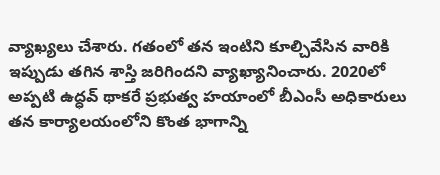వ్యాఖ్యలు చేశారు. గతంలో తన ఇంటిని కూల్చివేసిన వారికి ఇప్పుడు తగిన శాస్తి జరిగిందని వ్యాఖ్యానించారు. 2020లో అప్పటి ఉద్ధవ్ థాకరే ప్రభుత్వ హయాంలో బీఎంసీ అధికారులు తన కార్యాలయంలోని కొంత భాగాన్ని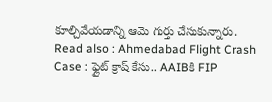కూల్చివేయడాన్ని ఆమె గుర్తు చేసుకున్నారు.
Read also : Ahmedabad Flight Crash Case : ఫ్లైట్ క్రాష్ కేసు.. AAIBకి FIP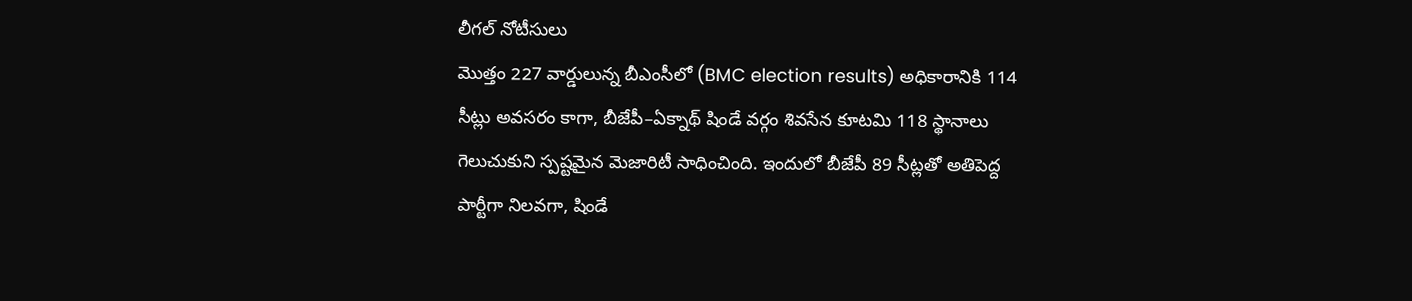లీగల్ నోటీసులు
మొత్తం 227 వార్డులున్న బీఎంసీలో (BMC election results) అధికారానికి 114 సీట్లు అవసరం కాగా, బీజేపీ–ఏక్నాథ్ షిండే వర్గం శివసేన కూటమి 118 స్థానాలు గెలుచుకుని స్పష్టమైన మెజారిటీ సాధించింది. ఇందులో బీజేపీ 89 సీట్లతో అతిపెద్ద పార్టీగా నిలవగా, షిండే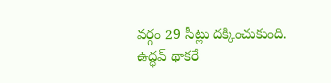వర్గం 29 సీట్లు దక్కించుకుంది. ఉద్ధవ్ థాకరే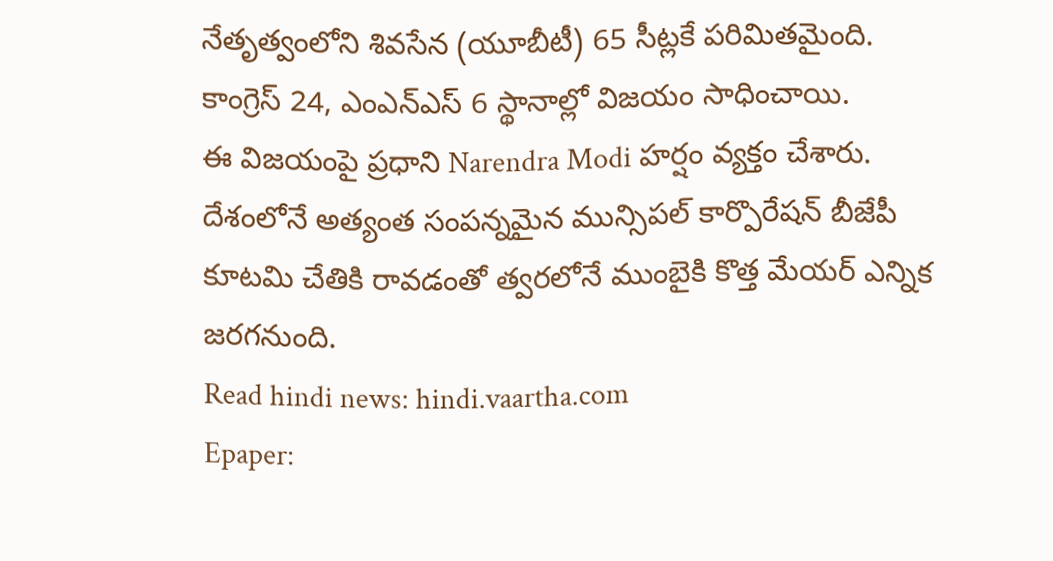నేతృత్వంలోని శివసేన (యూబీటీ) 65 సీట్లకే పరిమితమైంది. కాంగ్రెస్ 24, ఎంఎన్ఎస్ 6 స్థానాల్లో విజయం సాధించాయి.
ఈ విజయంపై ప్రధాని Narendra Modi హర్షం వ్యక్తం చేశారు. దేశంలోనే అత్యంత సంపన్నమైన మున్సిపల్ కార్పొరేషన్ బీజేపీ కూటమి చేతికి రావడంతో త్వరలోనే ముంబైకి కొత్త మేయర్ ఎన్నిక జరగనుంది.
Read hindi news: hindi.vaartha.com
Epaper: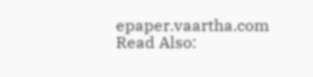epaper.vaartha.com
Read Also: